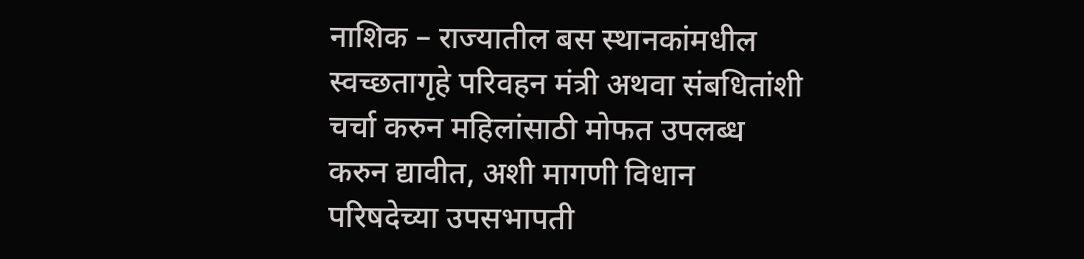नाशिक – राज्यातील बस स्थानकांमधील स्वच्छतागृहे परिवहन मंत्री अथवा संबधितांशी चर्चा करुन महिलांसाठी मोफत उपलब्ध करुन द्यावीत, अशी मागणी विधान परिषदेच्या उपसभापती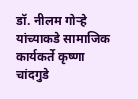डॉ. नीलम गोऱ्हे यांच्याकडे सामाजिक कार्यकर्ते कृष्णा चांदगुडे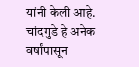यांनी केली आहे.
चांदगुडे हे अनेक वर्षांपासून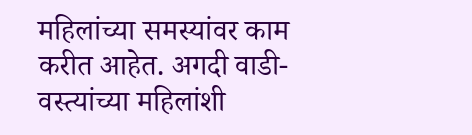महिलांच्या समस्यांवर काम करीत आहेत. अगदी वाडी- वस्त्यांच्या महिलांशी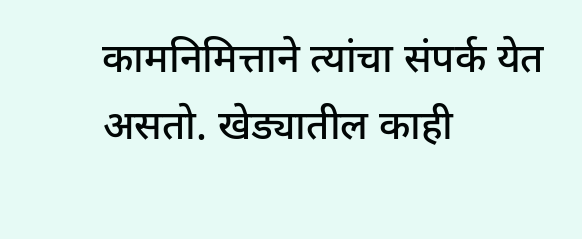कामनिमित्ताने त्यांचा संपर्क येत असतो. खेड्यातील काही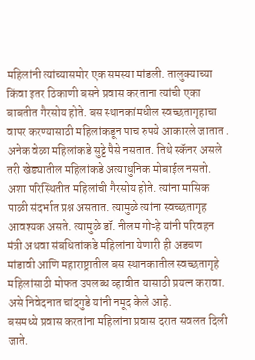महिलांनी त्यांच्यासमोर एक समस्या मांडली. तालुक्याच्या किंवा इतर ठिकाणी बसने प्रवास करताना त्यांची एका बाबतीत गैरसोय होते. बस स्थानकांमधील स्वच्छतागृहाचा वापर करण्यासाठी महिलांकडून पाच रुपये आकारले जातात . अनेक वेळा महिलांकडे सुट्टे पैसे नसतात. तिथे स्कॅनर असले तरी खेड्यातील महिलांकडे अत्याधुनिक मोबाईल नसतो.
अशा परिस्थितीत महिलांची गैरसोय होते. त्यांना मासिक पाळी संदर्भात प्रश्न असतात. त्यामुळे त्यांना स्वच्छतागृह आवश्यक असते. त्यामुळे डॉ. नीलम गोऱ्हे यांनी परिवहन मंत्री अथवा संबधितांकडे महिलांना येणारी ही अडचण मांडावी आणि महाराष्ट्रातील बस स्थानकातील स्वच्छतागृहे महिलांसाठी मोफत उपलब्ध व्हावीत यासाठी प्रयत्न करावा. असे निवेदनात चांदगुडे यांनी नमूद केले आहे.
बसमध्ये प्रवास करतांना महिलांना प्रवास दरात सवलत दिली जाते.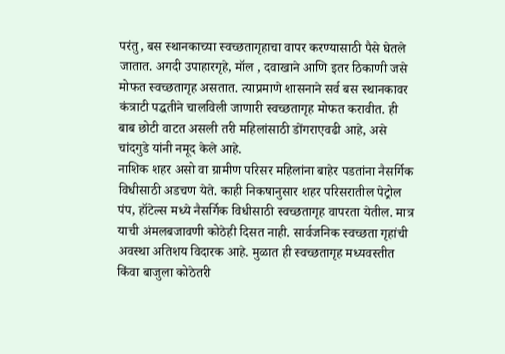परंतु, बस स्थानकाच्या स्वच्छतागृहाचा वापर करण्यासाठी पैसे घेतले जातात. अगदी उपाहारगृहे, मॉल , दवाखाने आणि इतर ठिकाणी जसे मोफत स्वच्छतागृह असतात. त्याप्रमाणे शासनाने सर्व बस स्थानकावर कंत्राटी पद्धतीने चालविली जाणारी स्वच्छतागृह मोफत करावीत. ही बाब छोटी वाटत असली तरी महिलांसाठी डोंगराएवढी आहे, असे चांदगुडे यांनी नमूद केले आहे.
नाशिक शहर असो वा ग्रामीण परिसर महिलांना बाहेर पडतांना नैसर्गिक विधीसाठी अडचण येते. काही निकषानुसार शहर परिसरातील पेट्रोल पंप, हॉटेल्स मध्ये नैसर्गिक विधीसाठी स्वच्छतागृह वापरता येतील. मात्र याची अंमलबजावणी कोठेही दिसत नाही. सार्वजनिक स्वच्छता गृहांची अवस्था अतिशय विदारक आहे. मुळात ही स्वच्छतागृह मध्यवस्तीत किंवा बाजुला कोठेतरी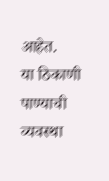आहेत.
या ठिकाणी पाण्याची व्यवस्था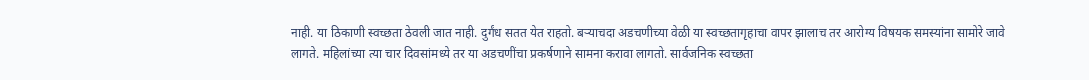नाही. या ठिकाणी स्वच्छता ठेवली जात नाही. दुर्गंध सतत येत राहतो. बऱ्याचदा अडचणीच्या वेळी या स्वच्छतागृहाचा वापर झालाच तर आरोग्य विषयक समस्यांना सामोरे जावे लागते. महिलांच्या त्या चार दिवसांमध्ये तर या अडचणींचा प्रकर्षणाने सामना करावा लागतो. सार्वजनिक स्वच्छता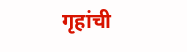गृहांची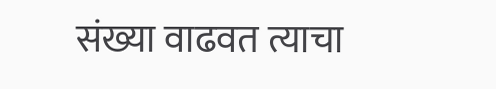संख्या वाढवत त्याचा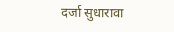दर्जा सुधारावा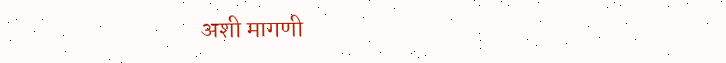अशी मागणी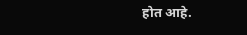होत आहे.